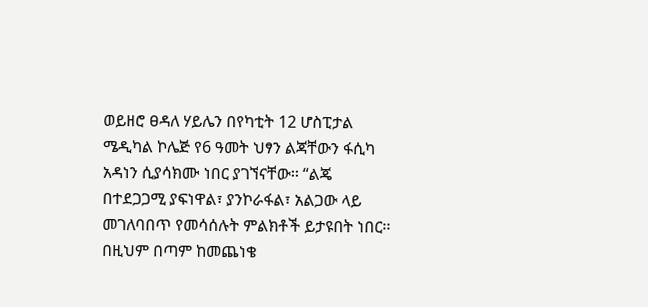ወይዘሮ ፀዳለ ሃይሌን በየካቲት 12 ሆስፒታል ሜዲካል ኮሌጅ የ6 ዓመት ህፃን ልጃቸውን ፋሲካ አዳነን ሲያሳክሙ ነበር ያገኘናቸው፡፡ “ልጄ በተደጋጋሚ ያፍነዋል፣ ያንኮራፋል፣ አልጋው ላይ መገለባበጥ የመሳሰሉት ምልክቶች ይታዩበት ነበር፡፡ በዚህም በጣም ከመጨነቄ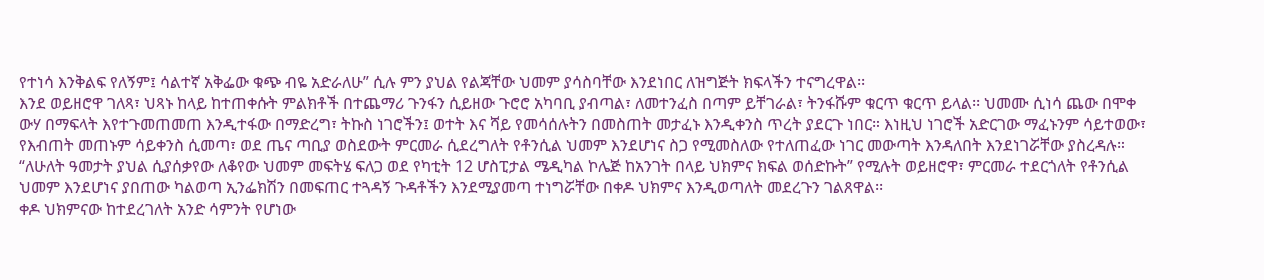የተነሳ እንቅልፍ የለኝም፤ ሳልተኛ አቅፌው ቁጭ ብዬ አድራለሁ” ሲሉ ምን ያህል የልጃቸው ህመም ያሳስባቸው እንደነበር ለዝግጅት ክፍላችን ተናግረዋል፡፡
እንደ ወይዘሮዋ ገለጻ፣ ህጻኑ ከላይ ከተጠቀሱት ምልክቶች በተጨማሪ ጉንፋን ሲይዘው ጉሮሮ አካባቢ ያብጣል፣ ለመተንፈስ በጣም ይቸገራል፣ ትንፋሹም ቁርጥ ቁርጥ ይላል፡፡ ህመሙ ሲነሳ ጨው በሞቀ ውሃ በማፍላት እየተጉመጠመጠ እንዲተፋው በማድረግ፣ ትኩስ ነገሮችን፤ ወተት እና ሻይ የመሳሰሉትን በመስጠት መታፈኑ እንዲቀንስ ጥረት ያደርጉ ነበር። እነዚህ ነገሮች አድርገው ማፈኑንም ሳይተወው፣ የእብጠት መጠኑም ሳይቀንስ ሲመጣ፣ ወደ ጤና ጣቢያ ወስደውት ምርመራ ሲደረግለት የቶንሲል ህመም እንደሆነና ስጋ የሚመስለው የተለጠፈው ነገር መውጣት እንዳለበት እንደነገሯቸው ያስረዳሉ።
“ለሁለት ዓመታት ያህል ሲያሰቃየው ለቆየው ህመም መፍትሄ ፍለጋ ወደ የካቲት 12 ሆስፒታል ሜዲካል ኮሌጅ ከአንገት በላይ ህክምና ክፍል ወሰድኩት” የሚሉት ወይዘሮዋ፣ ምርመራ ተደርጎለት የቶንሲል ህመም እንደሆነና ያበጠው ካልወጣ ኢንፌክሽን በመፍጠር ተጓዳኝ ጉዳቶችን እንደሚያመጣ ተነግሯቸው በቀዶ ህክምና እንዲወጣለት መደረጉን ገልጸዋል፡፡
ቀዶ ህክምናው ከተደረገለት አንድ ሳምንት የሆነው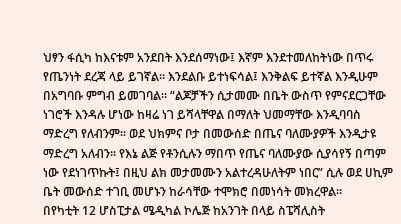ህፃን ፋሲካ ከእናቱም አንደበት እንደሰማነው፤ እኛም እንደተመለከትነው በጥሩ የጤንነት ደረጃ ላይ ይገኛል፡፡ እንደልቡ ይተነፍሳል፤ እንቅልፍ ይተኛል እንዲሁም በአግባቡ ምግብ ይመገባል፡፡ “ልጆቻችን ሲታመሙ በቤት ውስጥ የምናደርጋቸው ነገሮች እንዳሉ ሆነው ከዛሬ ነገ ይሻላቸዋል በማለት ህመማቸው እንዲባባስ ማድረግ የለብንም፡፡ ወደ ህክምና ቦታ በመውሰድ በጤና ባለሙያዎች እንዲታዩ ማድረግ አለብን። የእኔ ልጅ የቶንሲሉን ማበጥ የጤና ባለሙያው ሲያሳየኝ በጣም ነው የደነገጥኩት፤ በዚህ ልክ መታመሙን አልተረዳሁለትም ነበር” ሲሉ ወደ ሀኪም ቤት መውሰድ ተገቢ መሆኑን ከራሳቸው ተሞክሮ በመነሳት መክረዋል፡፡
በየካቲት 12 ሆስፒታል ሜዲካል ኮሌጅ ከአንገት በላይ ስፔሻሊስት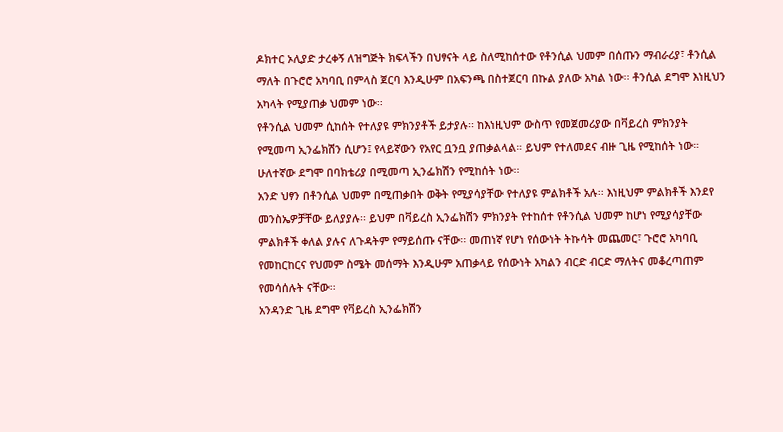ዶክተር ኦሊያድ ታረቀኝ ለዝግጅት ክፍላችን በህፃናት ላይ ስለሚከሰተው የቶንሲል ህመም በሰጡን ማብራሪያ፣ ቶንሲል ማለት በጉሮሮ አካባቢ በምላስ ጀርባ እንዲሁም በአፍንጫ በስተጀርባ በኩል ያለው አካል ነው፡፡ ቶንሲል ደግሞ እነዚህን አካላት የሚያጠቃ ህመም ነው፡፡
የቶንሲል ህመም ሲከሰት የተለያዩ ምክንያቶች ይታያሉ፡፡ ከእነዚህም ውስጥ የመጀመሪያው በቫይረስ ምክንያት የሚመጣ ኢንፌክሽን ሲሆን፤ የላይኛውን የአየር ቧንቧ ያጠቃልላል። ይህም የተለመደና ብዙ ጊዜ የሚከሰት ነው። ሁለተኛው ደግሞ በባክቴሪያ በሚመጣ ኢንፌክሽን የሚከሰት ነው፡፡
አንድ ህፃን በቶንሲል ህመም በሚጠቃበት ወቅት የሚያሳያቸው የተለያዩ ምልክቶች አሉ፡፡ እነዚህም ምልክቶች እንደየ መንስኤዎቻቸው ይለያያሉ፡፡ ይህም በቫይረስ ኢንፌክሽን ምክንያት የተከሰተ የቶንሲል ህመም ከሆነ የሚያሳያቸው ምልክቶች ቀለል ያሉና ለጉዳትም የማይሰጡ ናቸው፡፡ መጠነኛ የሆነ የሰውነት ትኩሳት መጨመር፣ ጉሮሮ አካባቢ የመከርከርና የህመም ስሜት መሰማት እንዲሁም አጠቃላይ የሰውነት አካልን ብርድ ብርድ ማለትና መቆረጣጠም የመሳሰሉት ናቸው፡፡
አንዳንድ ጊዜ ደግሞ የቫይረስ ኢንፌክሽን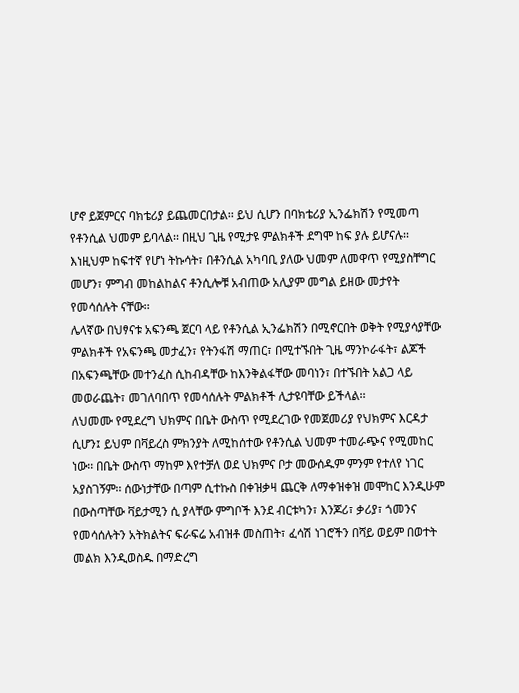ሆኖ ይጀምርና ባክቴሪያ ይጨመርበታል፡፡ ይህ ሲሆን በባክቴሪያ ኢንፌክሽን የሚመጣ የቶንሲል ህመም ይባላል፡፡ በዚህ ጊዜ የሚታዩ ምልክቶች ደግሞ ከፍ ያሉ ይሆናሉ፡፡ እነዚህም ከፍተኛ የሆነ ትኩሳት፣ በቶንሲል አካባቢ ያለው ህመም ለመዋጥ የሚያስቸግር መሆን፣ ምግብ መከልከልና ቶንሲሎቹ አብጠው አሊያም መግል ይዘው መታየት የመሳሰሉት ናቸው፡፡
ሌላኛው በህፃናቱ አፍንጫ ጀርባ ላይ የቶንሲል ኢንፌክሽን በሚኖርበት ወቅት የሚያሳያቸው ምልክቶች የአፍንጫ መታፈን፣ የትንፋሽ ማጠር፣ በሚተኙበት ጊዜ ማንኮራፋት፣ ልጆች በአፍንጫቸው መተንፈስ ሲከብዳቸው ከእንቅልፋቸው መባነን፣ በተኙበት አልጋ ላይ መወራጨት፣ መገለባበጥ የመሳሰሉት ምልክቶች ሊታዩባቸው ይችላል፡፡
ለህመሙ የሚደረግ ህክምና በቤት ውስጥ የሚደረገው የመጀመሪያ የህክምና እርዳታ ሲሆን፤ ይህም በቫይረስ ምክንያት ለሚከሰተው የቶንሲል ህመም ተመራጭና የሚመከር ነው፡፡ በቤት ውስጥ ማከም እየተቻለ ወደ ህክምና ቦታ መውሰዱም ምንም የተለየ ነገር አያስገኝም፡፡ ሰውነታቸው በጣም ሲተኩስ በቀዝቃዛ ጨርቅ ለማቀዝቀዝ መሞከር እንዲሁም በውስጣቸው ቫይታሚን ሲ ያላቸው ምግቦች እንደ ብርቱካን፣ እንጆሪ፣ ቃሪያ፣ ጎመንና የመሳሰሉትን አትክልትና ፍራፍሬ አብዝቶ መስጠት፣ ፈሳሽ ነገሮችን በሻይ ወይም በወተት መልክ እንዲወስዱ በማድረግ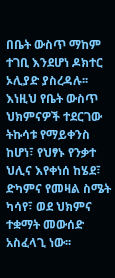በቤት ውስጥ ማከም ተገቢ እንደሆነ ዶክተር ኦሊያድ ያስረዳሉ፡፡
እነዚህ የቤት ውስጥ ህክምናዎች ተደርገው ትኩሳቱ የማይቀንስ ከሆነ፣ የህፃኑ የንቃተ ህሊና እየቀነሰ ከሄደ፣ ድካምና የመዛል ስሜት ካሳየ፣ ወደ ህክምና ተቋማት መውሰድ አስፈላጊ ነው፡፡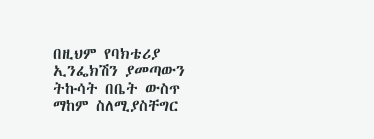በዚህም የባክቴሪያ ኢንፌክሽን ያመጣውን ትኩሳት በቤት ውስጥ ማከም ስለሚያስቸግር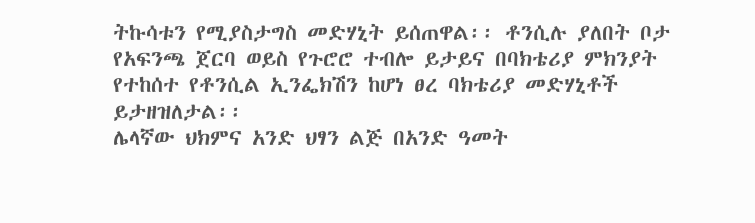ትኩሳቱን የሚያስታግስ መድሃኒት ይሰጠዋል፡፡ ቶንሲሉ ያለበት ቦታ የአፍንጫ ጀርባ ወይስ የጉሮሮ ተብሎ ይታይና በባክቴሪያ ምክንያት የተከሰተ የቶንሲል ኢንፌክሽን ከሆነ ፀረ ባክቴሪያ መድሃኒቶች ይታዘዝለታል፡፡
ሌላኛው ህክምና አንድ ህፃን ልጅ በአንድ ዓመት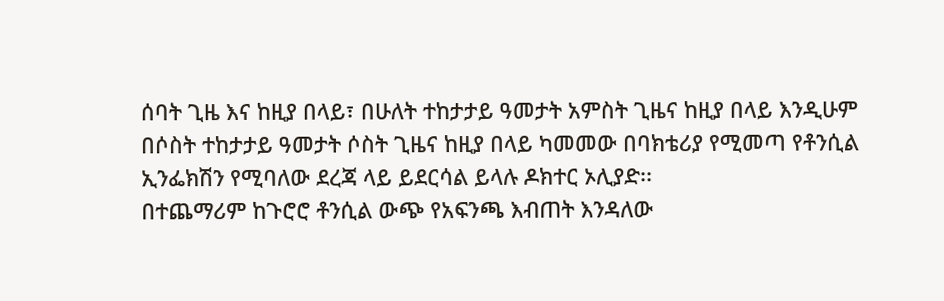ሰባት ጊዜ እና ከዚያ በላይ፣ በሁለት ተከታታይ ዓመታት አምስት ጊዜና ከዚያ በላይ እንዲሁም በሶስት ተከታታይ ዓመታት ሶስት ጊዜና ከዚያ በላይ ካመመው በባክቴሪያ የሚመጣ የቶንሲል ኢንፌክሽን የሚባለው ደረጃ ላይ ይደርሳል ይላሉ ዶክተር ኦሊያድ፡፡
በተጨማሪም ከጉሮሮ ቶንሲል ውጭ የአፍንጫ እብጠት እንዳለው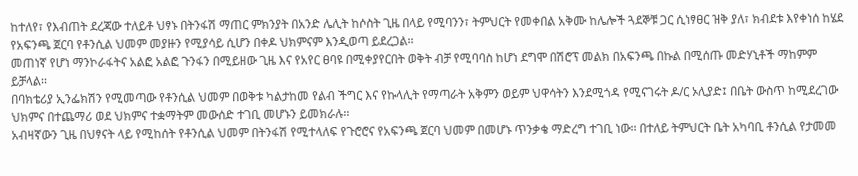ከተለየ፣ የእብጠት ደረጃው ተለይቶ ህፃኑ በትንፋሽ ማጠር ምክንያት በአንድ ሌሊት ከሶስት ጊዜ በላይ የሚባንን፣ ትምህርት የመቀበል አቅሙ ከሌሎች ጓደኞቹ ጋር ሲነፃፀር ዝቅ ያለ፣ ክብደቱ እየቀነሰ ከሄደ የአፍንጫ ጀርባ የቶንሲል ህመም መያዙን የሚያሳይ ሲሆን በቀዶ ህክምናም እንዲወጣ ይደረጋል፡፡
መጠነኛ የሆነ ማንኮራፋትና አልፎ አልፎ ጉንፋን በሚይዘው ጊዜ እና የአየር ፀባዩ በሚቀያየርበት ወቅት ብቻ የሚባባስ ከሆነ ደግሞ በሽሮፕ መልክ በአፍንጫ በኩል በሚሰጡ መድሃኒቶች ማከምም ይቻላል፡፡
በባክቴሪያ ኢንፌክሽን የሚመጣው የቶንሲል ህመም በወቅቱ ካልታከመ የልብ ችግር እና የኩላሊት የማጣራት አቅምን ወይም ህዋሳትን እንደሚጎዳ የሚናገሩት ዶ/ር ኦሊያድ፤ በቤት ውስጥ ከሚደረገው ህክምና በተጨማሪ ወደ ህክምና ተቋማትም መውሰድ ተገቢ መሆኑን ይመክራሉ፡፡
አብዛኛውን ጊዜ በህፃናት ላይ የሚከሰት የቶንሲል ህመም በትንፋሽ የሚተላለፍ የጉሮሮና የአፍንጫ ጀርባ ህመም በመሆኑ ጥንቃቄ ማድረግ ተገቢ ነው፡፡ በተለይ ትምህርት ቤት አካባቢ ቶንሲል የታመመ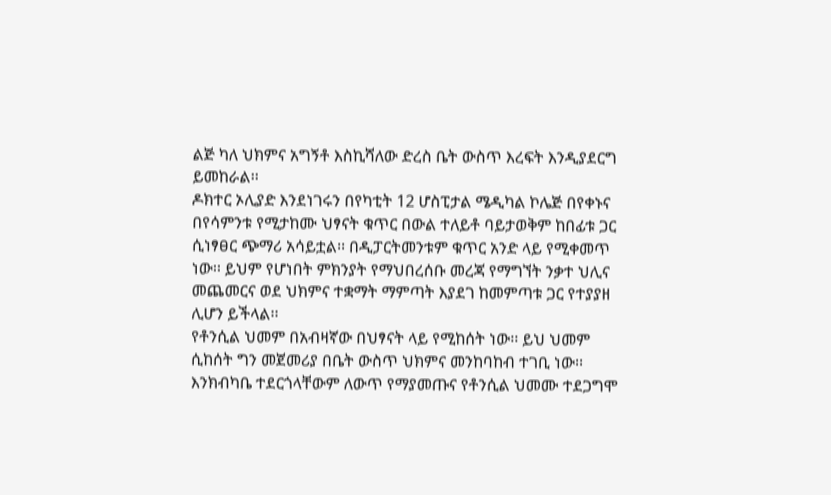ልጅ ካለ ህክምና አግኝቶ እስኪሻለው ድረስ ቤት ውስጥ እረፍት እንዲያደርግ ይመከራል፡፡
ዶክተር ኦሊያድ እንደነገሩን በየካቲት 12 ሆስፒታል ሜዲካል ኮሌጅ በየቀኑና በየሳምንቱ የሚታከሙ ህፃናት ቁጥር በውል ተለይቶ ባይታወቅም ከበፊቱ ጋር ሲነፃፀር ጭማሪ አሳይቷል፡፡ በዲፓርትመንቱም ቁጥር አንድ ላይ የሚቀመጥ ነው፡፡ ይህም የሆነበት ምክንያት የማህበረሰቡ መረጃ የማግኘት ንቃተ ህሊና መጨመርና ወደ ህክምና ተቋማት ማምጣት እያደገ ከመምጣቱ ጋር የተያያዘ ሊሆን ይችላል፡፡
የቶንሲል ህመም በአብዛኛው በህፃናት ላይ የሚከሰት ነው፡፡ ይህ ህመም ሲከሰት ግን መጀመሪያ በቤት ውስጥ ህክምና መንከባከብ ተገቢ ነው፡፡ እንክብካቤ ተደርጎላቸውም ለውጥ የማያመጡና የቶንሲል ህመሙ ተደጋግሞ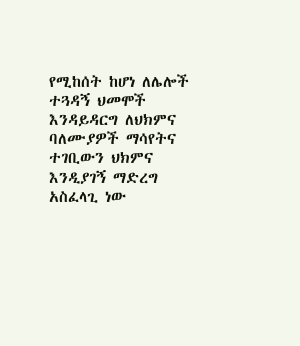የሚከሰት ከሆነ ለሌሎች ተጓዳኝ ህመሞች እንዳይዳርግ ለህክምና ባለሙያዎች ማሳየትና ተገቢውን ህክምና እንዲያገኝ ማድረግ አስፈላጊ ነው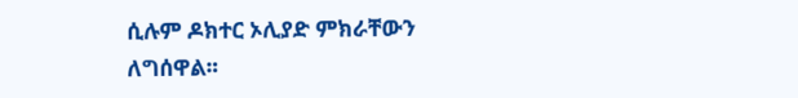ሲሉም ዶክተር ኦሊያድ ምክራቸውን ለግሰዋል፡፡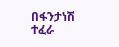በፋንታነሽ ተፈራ